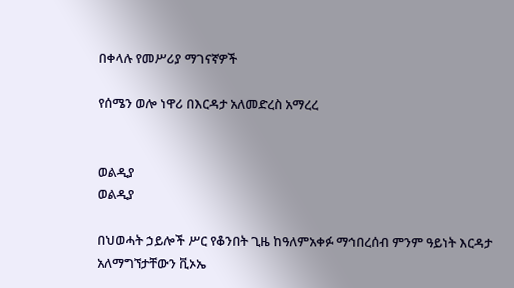በቀላሉ የመሥሪያ ማገናኛዎች

የሰሜን ወሎ ነዋሪ በእርዳታ አለመድረስ አማረረ


ወልዲያ
ወልዲያ

በህወሓት ኃይሎች ሥር የቆንበት ጊዜ ከዓለምአቀፉ ማኅበረሰብ ምንም ዓይነት እርዳታ አለማግኘታቸውን ቪኦኤ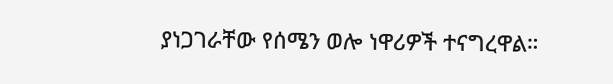ያነጋገራቸው የሰሜን ወሎ ነዋሪዎች ተናግረዋል።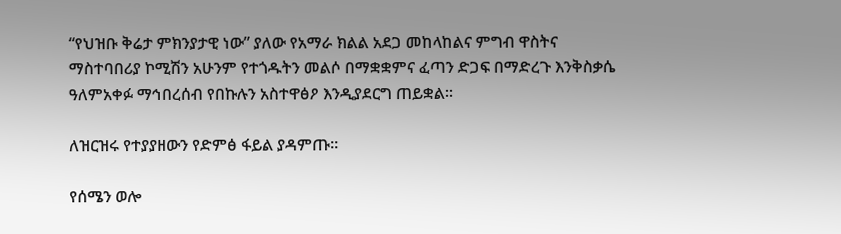“የህዝቡ ቅሬታ ምክንያታዊ ነው” ያለው የአማራ ክልል አደጋ መከላከልና ምግብ ዋስትና ማስተባበሪያ ኮሚሽን አሁንም የተጎዱትን መልሶ በማቋቋምና ፈጣን ድጋፍ በማድረጉ እንቅስቃሴ ዓለምአቀፉ ማኅበረሰብ የበኩሉን አስተዋፅዖ እንዲያደርግ ጠይቋል።

ለዝርዝሩ የተያያዘውን የድምፅ ፋይል ያዳምጡ።

የሰሜን ወሎ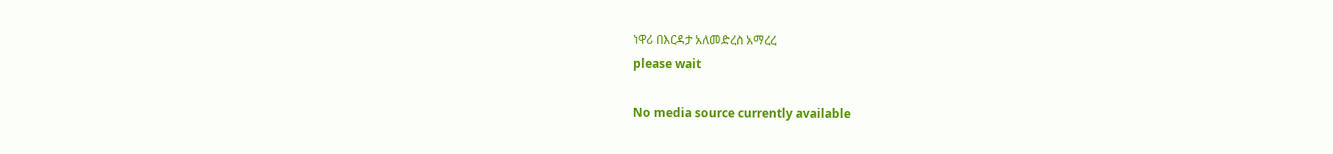ነዋሪ በእርዳታ አለመድረስ አማረረ
please wait

No media source currently available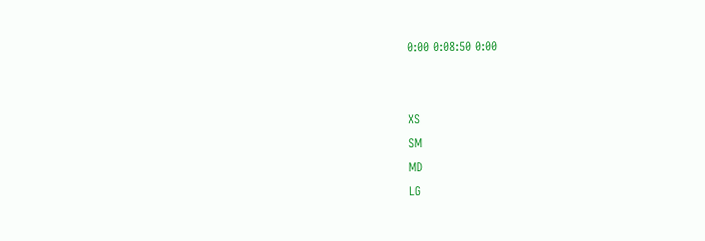0:00 0:08:50 0:00


XS
SM
MD
LG